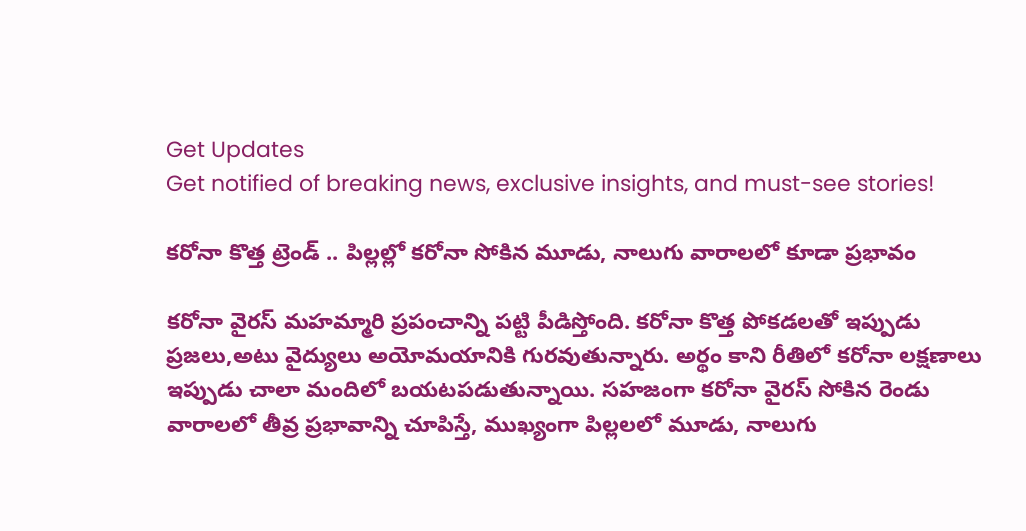Get Updates
Get notified of breaking news, exclusive insights, and must-see stories!

కరోనా కొత్త ట్రెండ్ .. పిల్లల్లో కరోనా సోకిన మూడు, నాలుగు వారాలలో కూడా ప్రభావం

కరోనా వైరస్ మహమ్మారి ప్రపంచాన్ని పట్టి పీడిస్తోంది. కరోనా కొత్త పోకడలతో ఇప్పుడు ప్రజలు,అటు వైద్యులు అయోమయానికి గురవుతున్నారు. అర్థం కాని రీతిలో కరోనా లక్షణాలు ఇప్పుడు చాలా మందిలో బయటపడుతున్నాయి. సహజంగా కరోనా వైరస్ సోకిన రెండు వారాలలో తీవ్ర ప్రభావాన్ని చూపిస్తే, ముఖ్యంగా పిల్లలలో మూడు, నాలుగు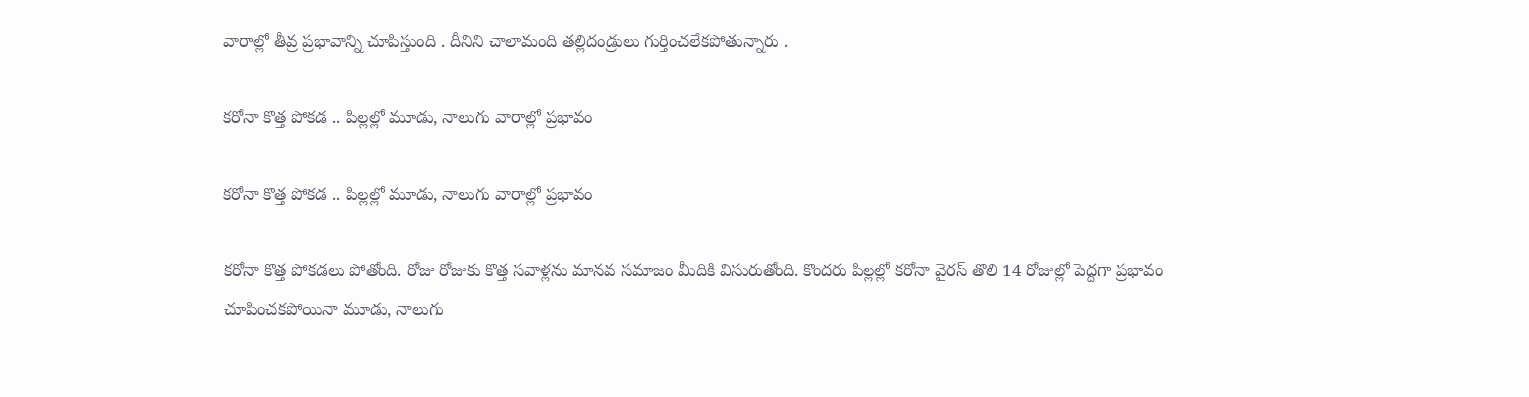వారాల్లో తీవ్ర ప్రభావాన్ని చూపిస్తుంది . దీనిని చాలామంది తల్లిదండ్రులు గుర్తించలేకపోతున్నారు .

కరోనా కొత్త పోకడ .. పిల్లల్లో మూడు, నాలుగు వారాల్లో ప్రభావం

కరోనా కొత్త పోకడ .. పిల్లల్లో మూడు, నాలుగు వారాల్లో ప్రభావం

కరోనా కొత్త పోకడలు పోతోంది. రోజు రోజుకు కొత్త సవాళ్లను మానవ సమాజం మీదికి విసురుతోంది. కొందరు పిల్లల్లో కరోనా వైరస్ తొలి 14 రోజుల్లో పెద్దగా ప్రభావం చూపించకపోయినా మూడు, నాలుగు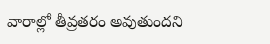వారాల్లో తీవ్రతరం అవుతుందని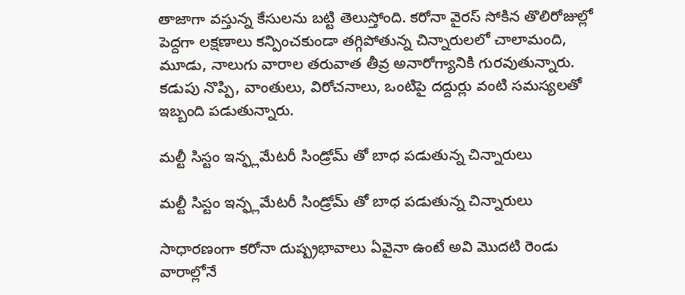తాజాగా వస్తున్న కేసులను బట్టి తెలుస్తోంది. కరోనా వైరస్ సోకిన తొలిరోజుల్లో పెద్దగా లక్షణాలు కన్పించకుండా తగ్గిపోతున్న చిన్నారులలో చాలామంది, మూడు, నాలుగు వారాల తరువాత తీవ్ర అనారోగ్యానికి గురవుతున్నారు. కడుపు నొప్పి, వాంతులు, విరోచనాలు, ఒంటిపై దద్దుర్లు వంటి సమస్యలతో ఇబ్బంది పడుతున్నారు.

మల్టీ సిస్టం ఇన్ఫ్లమేటరీ సిండ్రోమ్ తో బాధ పడుతున్న చిన్నారులు

మల్టీ సిస్టం ఇన్ఫ్లమేటరీ సిండ్రోమ్ తో బాధ పడుతున్న చిన్నారులు

సాధారణంగా కరోనా దుష్ప్రభావాలు ఏవైనా ఉంటే అవి మొదటి రెండు వారాల్లోనే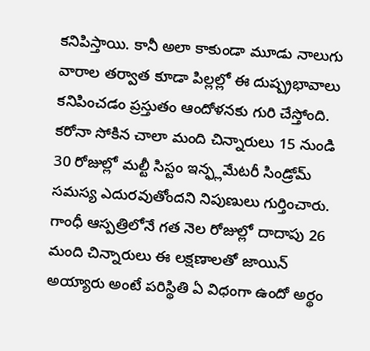కనిపిస్తాయి. కానీ అలా కాకుండా మూడు నాలుగు వారాల తర్వాత కూడా పిల్లల్లో ఈ దుష్ప్రభావాలు కనిపించడం ప్రస్తుతం ఆందోళనకు గురి చేస్తోంది. కరోనా సోకిన చాలా మంది చిన్నారులు 15 నుండి 30 రోజుల్లో మల్టీ సిస్టం ఇన్ఫ్లమేటరీ సిండ్రోమ్ సమస్య ఎదురవుతోందని నిపుణులు గుర్తించారు. గాంధీ ఆస్పత్రిలోనే గత నెల రోజుల్లో దాదాపు 26 మంది చిన్నారులు ఈ లక్షణాలతో జాయిన్ అయ్యారు అంటే పరిస్థితి ఏ విధంగా ఉందో అర్థం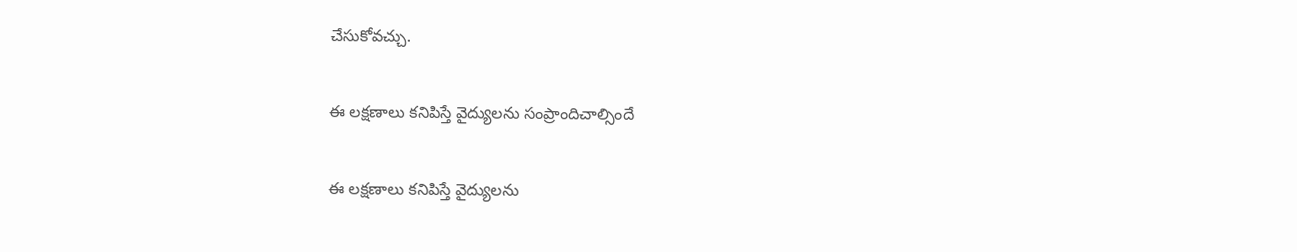చేసుకోవచ్చు.

ఈ లక్షణాలు కనిపిస్తే వైద్యులను సంప్రాందిచాల్సిందే

ఈ లక్షణాలు కనిపిస్తే వైద్యులను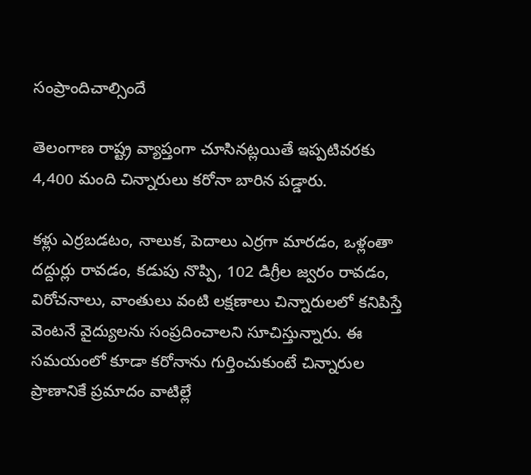సంప్రాందిచాల్సిందే

తెలంగాణ రాష్ట్ర వ్యాప్తంగా చూసినట్లయితే ఇప్పటివరకు 4,400 మంది చిన్నారులు కరోనా బారిన పడ్డారు.

కళ్లు ఎర్రబడటం, నాలుక, పెదాలు ఎర్రగా మారడం, ఒళ్లంతా దద్దుర్లు రావడం, కడుపు నొప్పి, 102 డిగ్రీల జ్వరం రావడం, విరోచనాలు, వాంతులు వంటి లక్షణాలు చిన్నారులలో కనిపిస్తే వెంటనే వైద్యులను సంప్రదించాలని సూచిస్తున్నారు. ఈ సమయంలో కూడా కరోనాను గుర్తించుకుంటే చిన్నారుల ప్రాణానికే ప్రమాదం వాటిల్లే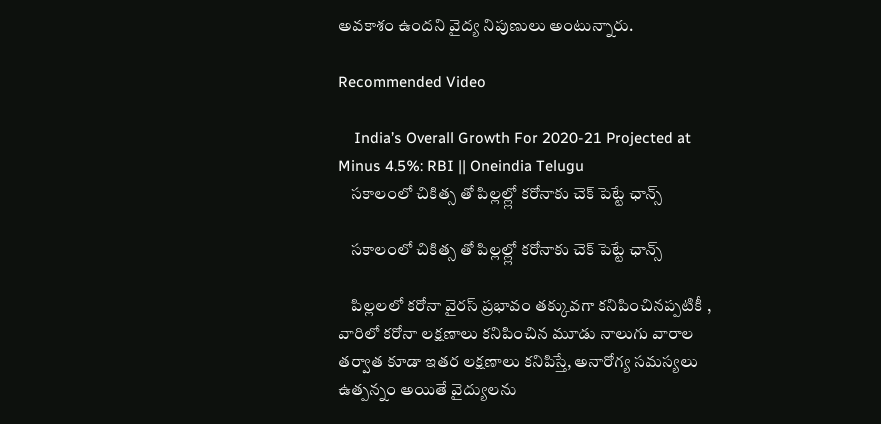అవకాశం ఉందని వైద్య నిపుణులు అంటున్నారు.

Recommended Video

    India’s Overall Growth For 2020-21 Projected at Minus 4.5%: RBI || Oneindia Telugu
    సకాలంలో చికిత్స తో పిల్లల్ల్లో కరోనాకు చెక్ పెట్టే ఛాన్స్

    సకాలంలో చికిత్స తో పిల్లల్ల్లో కరోనాకు చెక్ పెట్టే ఛాన్స్

    పిల్లలలో కరోనా వైరస్ ప్రభావం తక్కువగా కనిపించినప్పటికీ , వారిలో కరోనా లక్షణాలు కనిపించిన మూడు నాలుగు వారాల తర్వాత కూడా ఇతర లక్షణాలు కనిపిస్తే, అనారోగ్య సమస్యలు ఉత్పన్నం అయితే వైద్యులను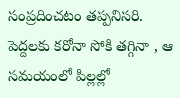సంప్రదించటం తప్పనిసరి. పెద్దలకు కరోనా సోకి తగ్గినా , ఆ సమయంలో పిల్లల్లో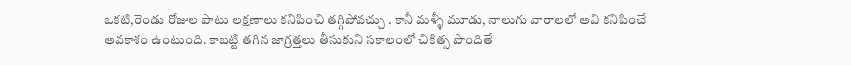ఒకటి,రెండు రోజుల పాటు లక్షణాలు కనిపించి తగ్గిపోవచ్చు . కానీ మళ్ళీ మూడు, నాలుగు వారాలలో అవి కనిపించే అవకాశం ఉంటుంది. కాబట్టి తగిన జాగ్రత్తలు తీసుకుని సకాలంలో చికిత్స పొందితే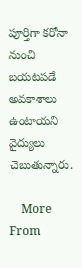పూర్తిగా కరోనా నుంచి బయటపడే అవకాశాలు ఉంటాయని వైద్యులు చెబుతున్నారు.

    More From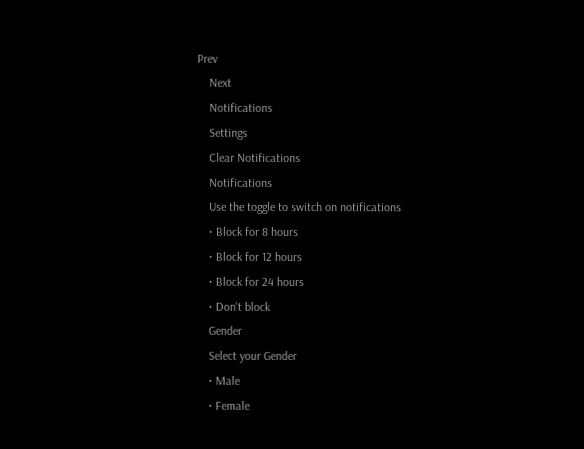Prev
    Next
    Notifications
    Settings
    Clear Notifications
    Notifications
    Use the toggle to switch on notifications
    • Block for 8 hours
    • Block for 12 hours
    • Block for 24 hours
    • Don't block
    Gender
    Select your Gender
    • Male
    • Female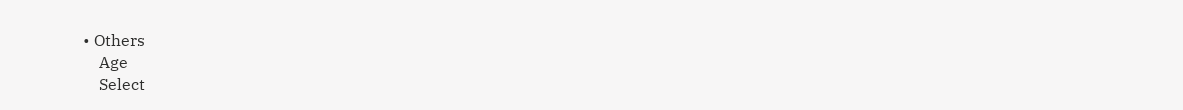• Others
    Age
    Select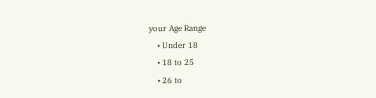your Age Range
    • Under 18
    • 18 to 25
    • 26 to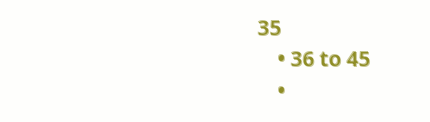35
    • 36 to 45
    •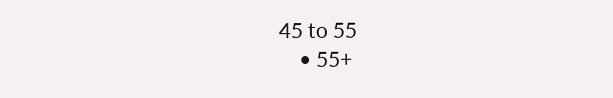45 to 55
    • 55+